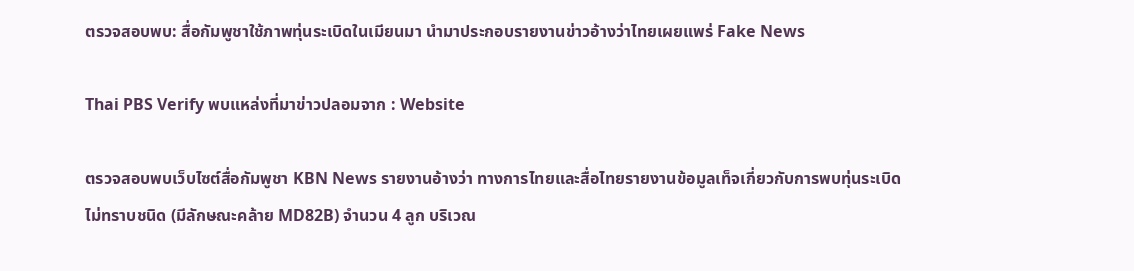ตรวจสอบพบ: สื่อกัมพูชาใช้ภาพทุ่นระเบิดในเมียนมา นำมาประกอบรายงานข่าวอ้างว่าไทยเผยแพร่ Fake News

Thai PBS Verify พบแหล่งที่มาข่าวปลอมจาก : Website

ตรวจสอบพบเว็บไซต์สื่อกัมพูชา KBN News รายงานอ้างว่า ทางการไทยและสื่อไทยรายงานข้อมูลเท็จเกี่ยวกับการพบทุ่นระเบิดไม่ทราบชนิด (มีลักษณะคล้าย MD82B) จำนวน 4 ลูก บริเวณ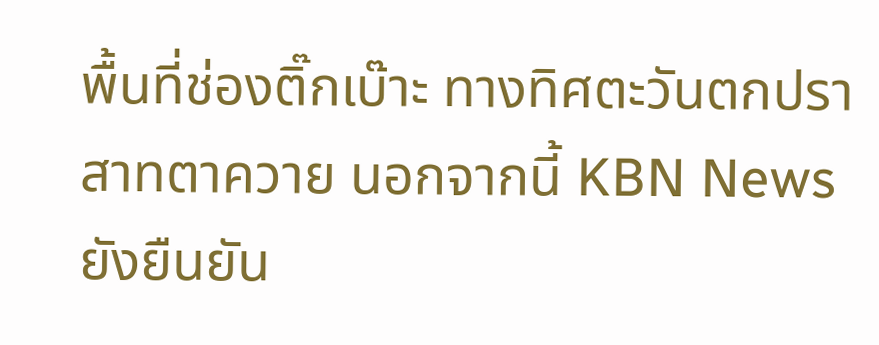พื้นที่ช่องติ๊กเบ๊าะ ทางทิศตะวันตกปราสาทตาควาย นอกจากนี้ KBN News ยังยืนยัน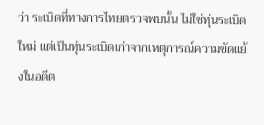ว่า ระเบิดที่ทางการไทยตรวจพบนั้น ไม่ใช่ทุ่นระเบิดใหม่ แต่เป็นทุ่นระเบิดเก่าจากเหตุการณ์ความขัดแย้งในอดีต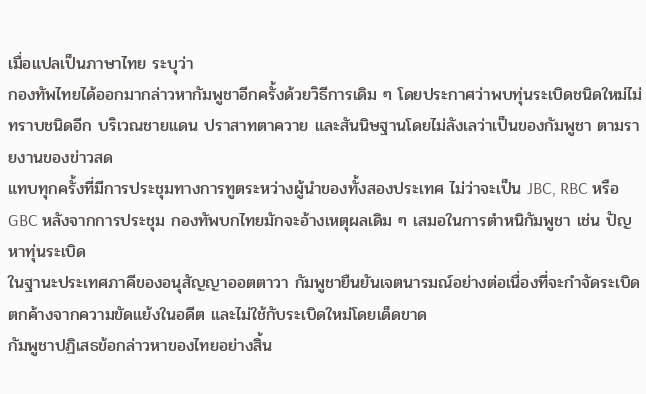เมื่อแปลเป็นภาษาไทย ระบุว่า
กองทัพไทยได้ออกมากล่าวหากัมพูชาอีกครั้งด้วยวิธีการเดิม ๆ โดยประกาศว่าพบทุ่นระเบิดชนิดใหม่ไม่ทราบชนิดอีก บริเวณชายแดน ปราสาทตาควาย และสันนิษฐานโดยไม่ลังเลว่าเป็นของกัมพูชา ตามรายงานของข่าวสด
แทบทุกครั้งที่มีการประชุมทางการทูตระหว่างผู้นำของทั้งสองประเทศ ไม่ว่าจะเป็น JBC, RBC หรือ GBC หลังจากการประชุม กองทัพบกไทยมักจะอ้างเหตุผลเดิม ๆ เสมอในการตำหนิกัมพูชา เช่น ปัญหาทุ่นระเบิด
ในฐานะประเทศภาคีของอนุสัญญาออตตาวา กัมพูชายืนยันเจตนารมณ์อย่างต่อเนื่องที่จะกำจัดระเบิดตกค้างจากความขัดแย้งในอดีต และไม่ใช้กับระเบิดใหม่โดยเด็ดขาด
กัมพูชาปฏิเสธข้อกล่าวหาของไทยอย่างสิ้น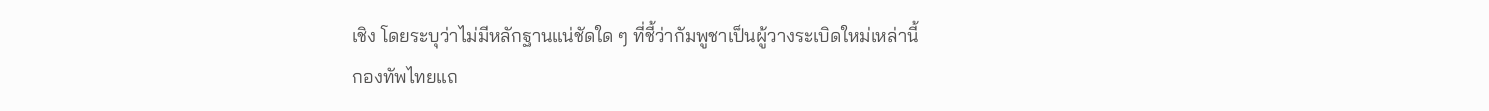เชิง โดยระบุว่าไม่มีหลักฐานแน่ชัดใด ๆ ที่ชี้ว่ากัมพูชาเป็นผู้วางระเบิดใหม่เหล่านี้
กองทัพไทยแถ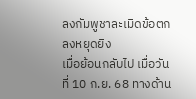ลงกัมพูชาละเมิดข้อตกลงหยุดยิง
เมื่อย้อนกลับไป เมื่อวันที่ 10 ก.ย. 68 ทางด้าน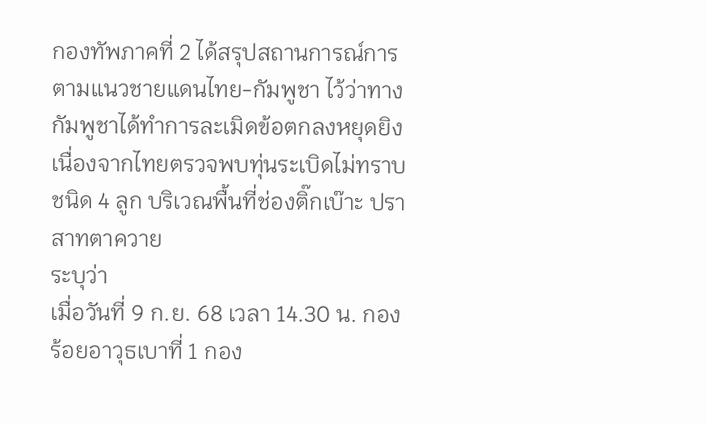กองทัพภาคที่ 2 ได้สรุปสถานการณ์การตามแนวชายแดนไทย-กัมพูชา ไว้ว่าทางกัมพูชาได้ทำการละเมิดข้อตกลงหยุดยิง เนื่องจากไทยตรวจพบทุ่นระเบิดไม่ทราบชนิด 4 ลูก บริเวณพื้นที่ช่องติ๊กเบ๊าะ ปราสาทตาควาย
ระบุว่า
เมื่อวันที่ 9 ก.ย. 68 เวลา 14.30 น. กองร้อยอาวุธเบาที่ 1 กอง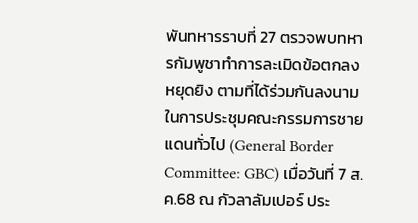พันทหารราบที่ 27 ตรวจพบทหารกัมพูชาทำการละเมิดข้อตกลงหยุดยิง ตามที่ได้ร่วมกันลงนามในการประชุมคณะกรรมการชายแดนทั่วไป (General Border Committee: GBC) เมื่อวันที่ 7 ส.ค.68 ณ กัวลาลัมเปอร์ ประ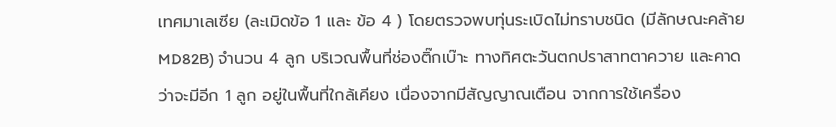เทศมาเลเซีย (ละเมิดข้อ 1 และ ข้อ 4 ) โดยตรวจพบทุ่นระเบิดไม่ทราบชนิด (มีลักษณะคล้าย MD82B) จำนวน 4 ลูก บริเวณพื้นที่ช่องติ๊กเบ๊าะ ทางทิศตะวันตกปราสาทตาควาย และคาดว่าจะมีอีก 1 ลูก อยู่ในพื้นที่ใกล้เคียง เนื่องจากมีสัญญาณเตือน จากการใช้เครื่อง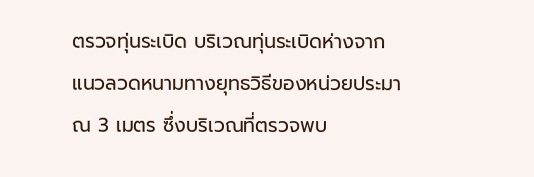ตรวจทุ่นระเบิด บริเวณทุ่นระเบิดห่างจากแนวลวดหนามทางยุทธวิธีของหน่วยประมาณ 3 เมตร ซึ่งบริเวณที่ตรวจพบ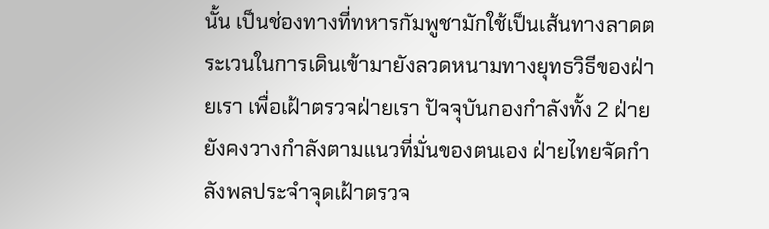นั้น เป็นช่องทางที่ทหารกัมพูชามักใช้เป็นเส้นทางลาดตระเวนในการเดินเข้ามายังลวดหนามทางยุทธวิธีของฝ่ายเรา เพื่อเฝ้าตรวจฝ่ายเรา ปัจจุบันกองกำลังทั้ง 2 ฝ่าย ยังคงวางกำลังตามแนวที่มั่นของตนเอง ฝ่ายไทยจัดกำลังพลประจำจุดเฝ้าตรวจ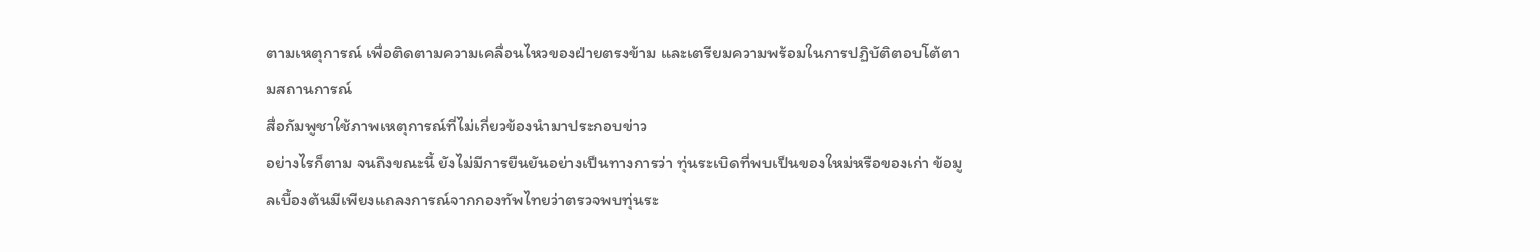ตามเหตุการณ์ เพื่อติดตามความเคลื่อนไหวของฝ่ายตรงข้าม และเตรียมความพร้อมในการปฏิบัติตอบโต้ตามสถานการณ์
สื่อกัมพูชาใช้ภาพเหตุการณ์ที่ไม่เกี่ยวข้องนำมาประกอบข่าว
อย่างไรก็ตาม จนถึงขณะนี้ ยังไม่มีการยืนยันอย่างเป็นทางการว่า ทุ่นระเบิดที่พบเป็นของใหม่หรือของเก่า ข้อมูลเบื้องต้นมีเพียงแถลงการณ์จากกองทัพไทยว่าตรวจพบทุ่นระ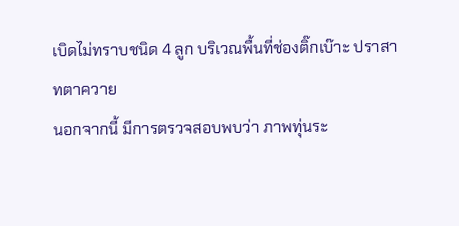เบิดไม่ทราบชนิด 4 ลูก บริเวณพื้นที่ช่องติ๊กเบ๊าะ ปราสาทตาควาย
นอกจากนี้ มีการตรวจสอบพบว่า ภาพทุ่นระ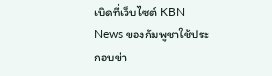เบิดที่เว็บไซต์ KBN News ของกัมพูชาใช้ประกอบข่า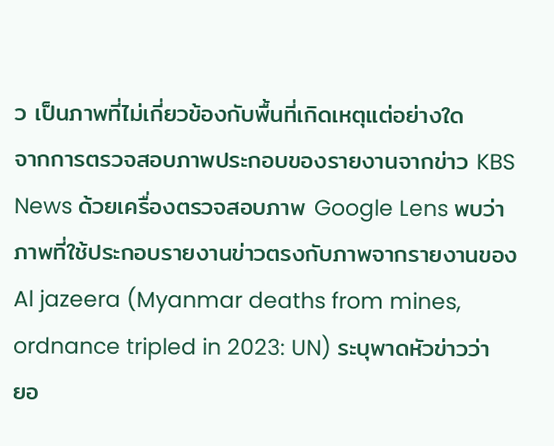ว เป็นภาพที่ไม่เกี่ยวข้องกับพื้นที่เกิดเหตุแต่อย่างใด
จากการตรวจสอบภาพประกอบของรายงานจากข่าว KBS News ด้วยเครื่องตรวจสอบภาพ Google Lens พบว่าภาพที่ใช้ประกอบรายงานข่าวตรงกับภาพจากรายงานของ Al jazeera (Myanmar deaths from mines, ordnance tripled in 2023: UN) ระบุพาดหัวข่าวว่า ยอ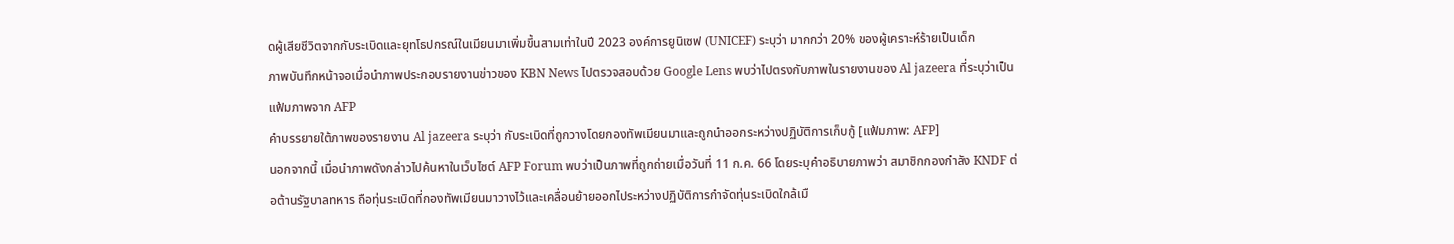ดผู้เสียชีวิตจากกับระเบิดและยุทโธปกรณ์ในเมียนมาเพิ่มขึ้นสามเท่าในปี 2023 องค์การยูนิเซฟ (UNICEF) ระบุว่า มากกว่า 20% ของผู้เคราะห์ร้ายเป็นเด็ก
ภาพบันทึกหน้าจอเมื่อนำภาพประกอบรายงานข่าวของ KBN News ไปตรวจสอบด้วย Google Lens พบว่าไปตรงกับภาพในรายงานของ Al jazeera ที่ระบุว่าเป็นแฟ้มภาพจาก AFP
คำบรรยายใต้ภาพของรายงาน Al jazeera ระบุว่า กับระเบิดที่ถูกวางโดยกองทัพเมียนมาและถูกนำออกระหว่างปฏิบัติการเก็บกู้ [แฟ้มภาพ: AFP]
นอกจากนี้ เมื่อนำภาพดังกล่าวไปค้นหาในเว็บไซต์ AFP Forum พบว่าเป็นภาพที่ถูกถ่ายเมื่อวันที่ 11 ก.ค. 66 โดยระบุคำอธิบายภาพว่า สมาชิกกองกำลัง KNDF ต่อต้านรัฐบาลทหาร ถือทุ่นระเบิดที่กองทัพเมียนมาวางไว้และเคลื่อนย้ายออกไประหว่างปฏิบัติการกำจัดทุ่นระเบิดใกล้เมื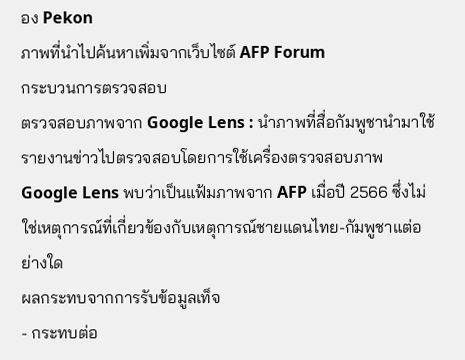อง Pekon
ภาพที่นำไปค้นหาเพิ่มจากเว็บไซต์ AFP Forum
กระบวนการตรวจสอบ
ตรวจสอบภาพจาก Google Lens : นำภาพที่สื่อกัมพูชานำมาใช้รายงานข่าวไปตรวจสอบโดยการใช้เครื่องตรวจสอบภาพ Google Lens พบว่าเป็นแฟ้มภาพจาก AFP เมื่อปี 2566 ซึ่งไม่ใช่เหตุการณ์ที่เกี่ยวข้องกับเหตุการณ์ชายแดนไทย-กัมพูชาแต่อย่างใด
ผลกระทบจากการรับข้อมูลเท็จ
- กระทบต่อ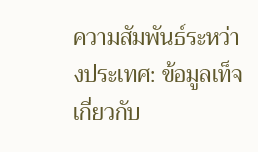ความสัมพันธ์ระหว่างประเทศ: ข้อมูลเท็จเกี่ยวกับ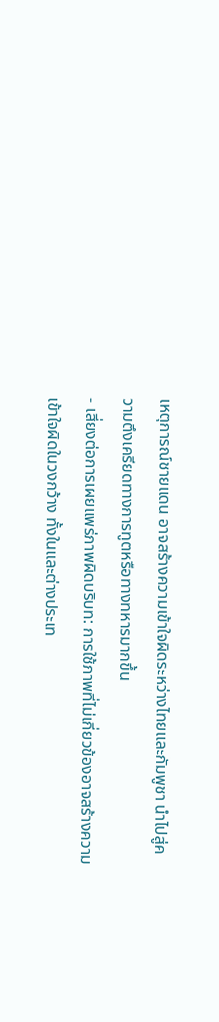เหตุการณ์ชายแดน อาจสร้างความเข้าใจผิดระหว่างไทยและกัมพูชา นำไปสู่ความตึงเครียดทางการทูตหรือทางทหารมากขึ้น
- เสี่ยงต่อการเผยแพร่ภาพผิดบริบท: การใช้ภาพที่ไม่เกี่ยวข้องอาจสร้างความเข้าใจผิดในวงกว้าง ทั้งในและต่างประเท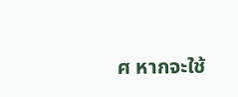ศ หากจะใช้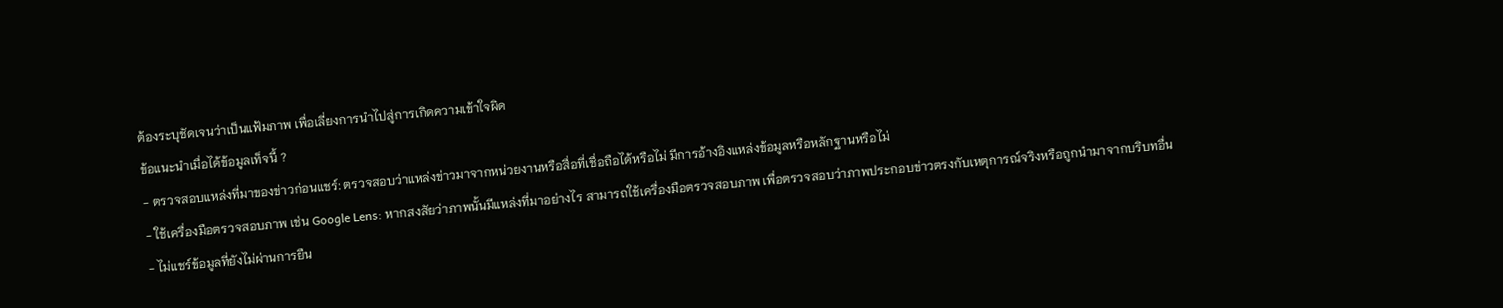ต้องระบุชัดเจนว่าเป็นแฟ้มภาพ เพื่อเลี่ยงการนำไปสู่การเกิดความเข้าใจผิด
ข้อแนะนำเมื่อได้ข้อมูลเท็จนี้ ?
- ตรวจสอบแหล่งที่มาของข่าวก่อนแชร์: ตรวจสอบว่าแหล่งข่าวมาจากหน่วยงานหรือสื่อที่เชื่อถือได้หรือไม่ มีการอ้างอิงแหล่งข้อมูลหรือหลักฐานหรือไม่
- ใช้เครื่องมือตรวจสอบภาพ เช่น Google Lens: หากสงสัยว่าภาพนั้นมีแหล่งที่มาอย่างไร สามารถใช้เครื่องมือตรวจสอบภาพ เพื่อตรวจสอบว่าภาพประกอบข่าวตรงกับเหตุการณ์จริงหรือถูกนำมาจากบริบทอื่น
- ไม่แชร์ข้อมูลที่ยังไม่ผ่านการยืน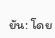ยัน: โดย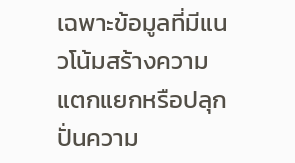เฉพาะข้อมูลที่มีแนวโน้มสร้างความแตกแยกหรือปลุกปั่นความ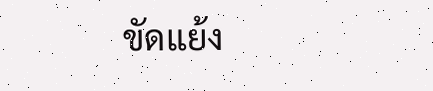ขัดแย้ง